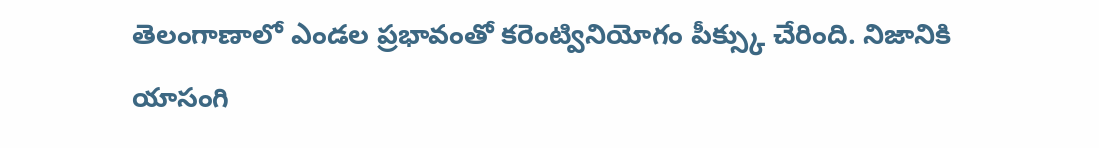తెలంగాణాలో ఎండల ప్రభావంతో కరెంట్వినియోగం పీక్స్కు చేరింది. నిజానికి యాసంగి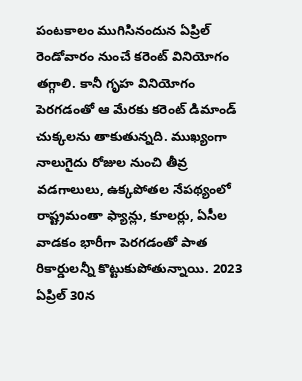పంటకాలం ముగిసినందున ఏప్రిల్ రెండోవారం నుంచే కరెంట్ వినియోగం తగ్గాలి. కానీ గృహ వినియోగం పెరగడంతో ఆ మేరకు కరెంట్ డిమాండ్ చుక్కలను తాకుతున్నది. ముఖ్యంగా నాలుగైదు రోజుల నుంచి తీవ్ర వడగాలులు, ఉక్కపోతల నేపథ్యంలో రాష్ట్రమంతా ఫ్యాన్లు, కూలర్లు, ఏసీల వాడకం భారీగా పెరగడంతో పాత రికార్డులన్నీ కొట్టుకుపోతున్నాయి. 2023 ఏప్రిల్ 30న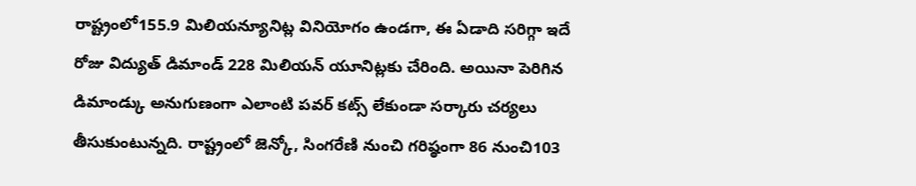రాష్ట్రంలో155.9 మిలియన్యూనిట్ల వినియోగం ఉండగా, ఈ ఏడాది సరిగ్గా ఇదే రోజు విద్యుత్ డిమాండ్ 228 మిలియన్ యూనిట్లకు చేరింది. అయినా పెరిగిన డిమాండ్కు అనుగుణంగా ఎలాంటి పవర్ కట్స్ లేకుండా సర్కారు చర్యలు తీసుకుంటున్నది. రాష్ట్రంలో జెన్కో, సింగరేణి నుంచి గరిష్ఠంగా 86 నుంచి103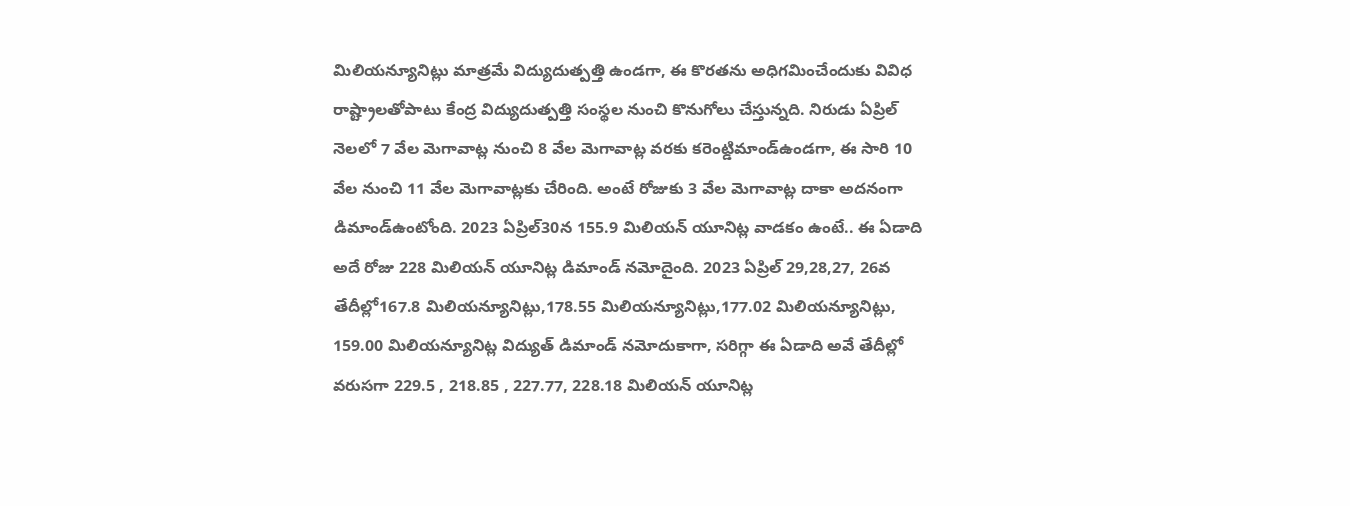మిలియన్యూనిట్లు మాత్రమే విద్యుదుత్పత్తి ఉండగా, ఈ కొరతను అధిగమించేందుకు వివిధ రాష్ట్రాలతోపాటు కేంద్ర విద్యుదుత్పత్తి సంస్థల నుంచి కొనుగోలు చేస్తున్నది. నిరుడు ఏప్రిల్ నెలలో 7 వేల మెగావాట్ల నుంచి 8 వేల మెగావాట్ల వరకు కరెంట్డిమాండ్ఉండగా, ఈ సారి 10 వేల నుంచి 11 వేల మెగావాట్లకు చేరింది. అంటే రోజుకు 3 వేల మెగావాట్ల దాకా అదనంగా డిమాండ్ఉంటోంది. 2023 ఏప్రిల్30న 155.9 మిలియన్ యూనిట్ల వాడకం ఉంటే.. ఈ ఏడాది అదే రోజు 228 మిలియన్ యూనిట్ల డిమాండ్ నమోదైంది. 2023 ఏప్రిల్ 29,28,27, 26వ తేదీల్లో167.8 మిలియన్యూనిట్లు,178.55 మిలియన్యూనిట్లు,177.02 మిలియన్యూనిట్లు, 159.00 మిలియన్యూనిట్ల విద్యుత్ డిమాండ్ నమోదుకాగా, సరిగ్గా ఈ ఏడాది అవే తేదీల్లో వరుసగా 229.5 , 218.85 , 227.77, 228.18 మిలియన్ యూనిట్ల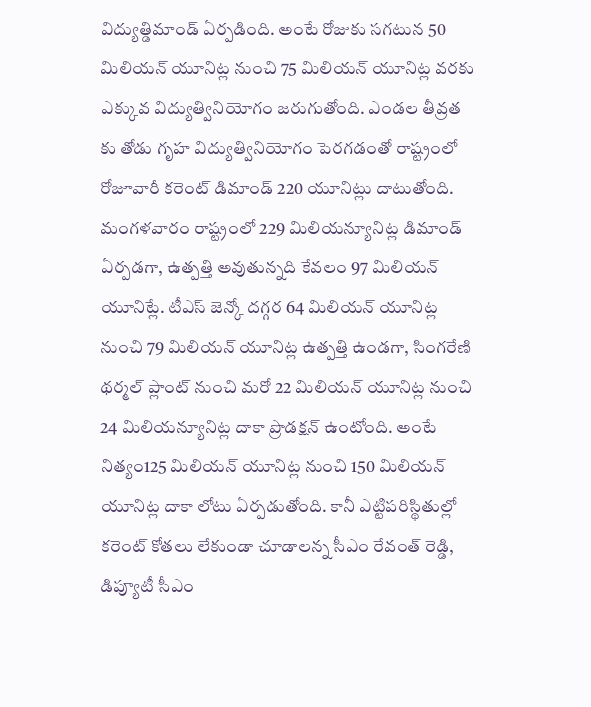విద్యుత్డిమాండ్ ఏర్పడింది. అంటే రోజుకు సగటున 50 మిలియన్ యూనిట్ల నుంచి 75 మిలియన్ యూనిట్ల వరకు ఎక్కువ విద్యుత్వినియోగం జరుగుతోంది. ఎండల తీవ్రత కు తోడు గృహ విద్యుత్వినియోగం పెరగడంతో రాష్ట్రంలో రోజూవారీ కరెంట్ డిమాండ్ 220 యూనిట్లు దాటుతోంది. మంగళవారం రాష్ట్రంలో 229 మిలియన్యూనిట్ల డిమాండ్ ఏర్పడగా, ఉత్పత్తి అవుతున్నది కేవలం 97 మిలియన్ యూనిట్లే. టీఎస్ జెన్కో దగ్గర 64 మిలియన్ యూనిట్ల నుంచి 79 మిలియన్ యూనిట్ల ఉత్పత్తి ఉండగా, సింగరేణి థర్మల్ ప్లాంట్ నుంచి మరో 22 మిలియన్ యూనిట్ల నుంచి 24 మిలియన్యూనిట్ల దాకా ప్రొడక్షన్ ఉంటోంది. అంటే నిత్యం125 మిలియన్ యూనిట్ల నుంచి 150 మిలియన్ యూనిట్ల దాకా లోటు ఏర్పడుతోంది. కానీ ఎట్టిపరిస్థితుల్లో కరెంట్ కోతలు లేకుండా చూడాలన్న సీఎం రేవంత్ రెడ్డి, డిప్యూటీ సీఎం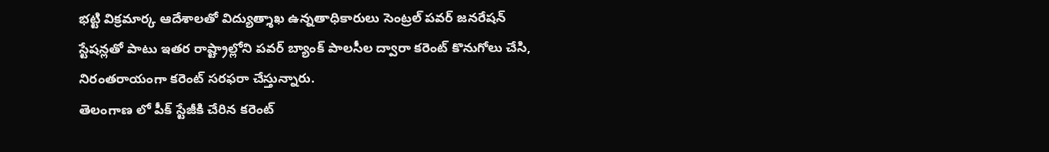భట్టి విక్రమార్క ఆదేశాలతో విద్యుత్శాఖ ఉన్నతాధికారులు సెంట్రల్ పవర్ జనరేషన్ స్టేషన్లతో పాటు ఇతర రాష్ట్రాల్లోని పవర్ బ్యాంక్ పాలసీల ద్వారా కరెంట్ కొనుగోలు చేసి, నిరంతరాయంగా కరెంట్ సరఫరా చేస్తున్నారు.
తెలంగాణ లో పీక్ స్టేజీకి చేరిన కరెంట్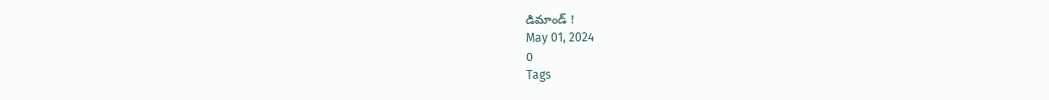డిమాండ్ !
May 01, 2024
0
Tags